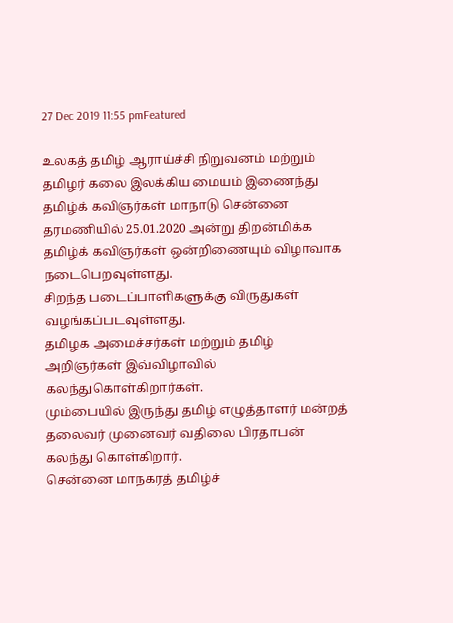27 Dec 2019 11:55 pmFeatured

உலகத் தமிழ் ஆராய்ச்சி நிறுவனம் மற்றும் தமிழர் கலை இலக்கிய மையம் இணைந்து தமிழ்க் கவிஞர்கள் மாநாடு சென்னை தரமணியில் 25.01.2020 அன்று திறன்மிக்க தமிழ்க் கவிஞர்கள் ஒன்றிணையும் விழாவாக நடைபெறவுள்ளது.
சிறந்த படைப்பாளிகளுக்கு விருதுகள் வழங்கப்படவுள்ளது.
தமிழக அமைச்சர்கள் மற்றும் தமிழ் அறிஞர்கள் இவ்விழாவில் கலந்துகொள்கிறார்கள்.
மும்பையில் இருந்து தமிழ் எழுத்தாளர் மன்றத் தலைவர் முனைவர் வதிலை பிரதாபன் கலந்து கொள்கிறார்.
சென்னை மாநகரத் தமிழ்ச்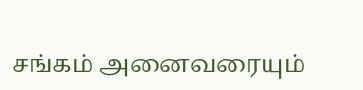சங்கம் அனைவரையும்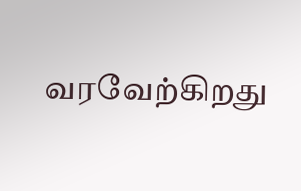வரவேற்கிறது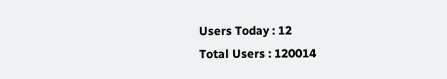Users Today : 12
Total Users : 120014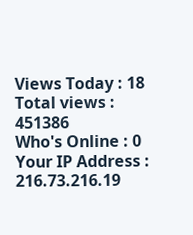Views Today : 18
Total views : 451386
Who's Online : 0
Your IP Address : 216.73.216.19